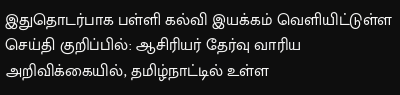இதுதொடர்பாக பள்ளி கல்வி இயக்கம் வெளியிட்டுள்ள செய்தி குறிப்பில்: ஆசிரியர் தேர்வு வாரிய அறிவிக்கையில், தமிழ்நாட்டில் உள்ள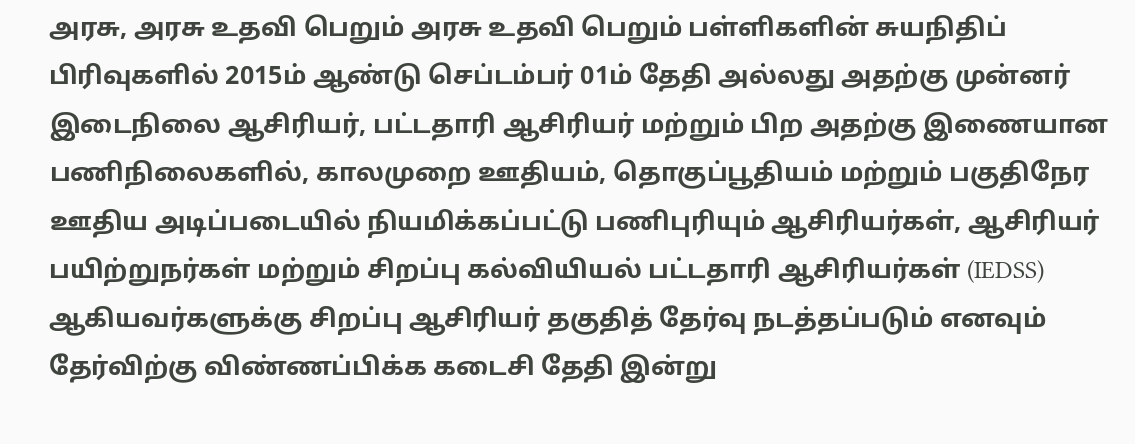அரசு, அரசு உதவி பெறும் அரசு உதவி பெறும் பள்ளிகளின் சுயநிதிப் பிரிவுகளில் 2015ம் ஆண்டு செப்டம்பர் 01ம் தேதி அல்லது அதற்கு முன்னர் இடைநிலை ஆசிரியர், பட்டதாரி ஆசிரியர் மற்றும் பிற அதற்கு இணையான பணிநிலைகளில், காலமுறை ஊதியம், தொகுப்பூதியம் மற்றும் பகுதிநேர ஊதிய அடிப்படையில் நியமிக்கப்பட்டு பணிபுரியும் ஆசிரியர்கள், ஆசிரியர் பயிற்றுநர்கள் மற்றும் சிறப்பு கல்வியியல் பட்டதாரி ஆசிரியர்கள் (IEDSS) ஆகியவர்களுக்கு சிறப்பு ஆசிரியர் தகுதித் தேர்வு நடத்தப்படும் எனவும் தேர்விற்கு விண்ணப்பிக்க கடைசி தேதி இன்று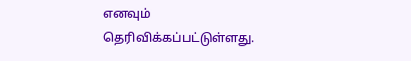எனவும் தெரிவிக்கப்பட்டுள்ளது.